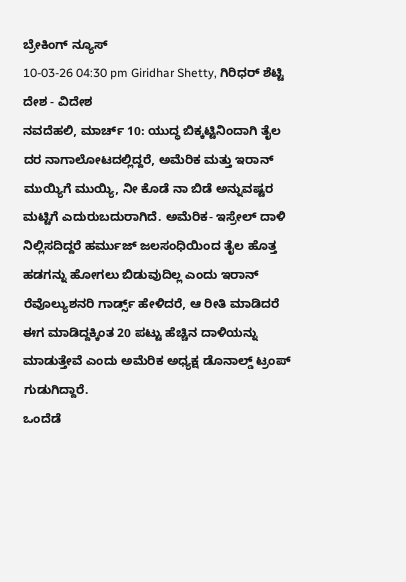ಬ್ರೇಕಿಂಗ್ ನ್ಯೂಸ್
10-03-26 04:30 pm Giridhar Shetty, ಗಿರಿಧರ್ ಶೆಟ್ಟಿ ದೇಶ - ವಿದೇಶ
ನವದೆಹಲಿ, ಮಾರ್ಚ್ 10: ಯುದ್ಧ ಬಿಕ್ಕಟ್ಟಿನಿಂದಾಗಿ ತೈಲ ದರ ನಾಗಾಲೋಟದಲ್ಲಿದ್ದರೆ, ಅಮೆರಿಕ ಮತ್ತು ಇರಾನ್ ಮುಯ್ಯಿಗೆ ಮುಯ್ಯಿ, ನೀ ಕೊಡೆ ನಾ ಬಿಡೆ ಅನ್ನುವಷ್ಟರ ಮಟ್ಟಿಗೆ ಎದುರುಬದುರಾಗಿದೆ. ಅಮೆರಿಕ- ಇಸ್ರೇಲ್ ದಾಳಿ ನಿಲ್ಲಿಸದಿದ್ದರೆ ಹರ್ಮುಜ್ ಜಲಸಂಧಿಯಿಂದ ತೈಲ ಹೊತ್ತ ಹಡಗನ್ನು ಹೋಗಲು ಬಿಡುವುದಿಲ್ಲ ಎಂದು ಇರಾನ್ ರೆವೊಲ್ಯುಶನರಿ ಗಾರ್ಡ್ಸ್ ಹೇಳಿದರೆ, ಆ ರೀತಿ ಮಾಡಿದರೆ ಈಗ ಮಾಡಿದ್ದಕ್ಕಿಂತ 20 ಪಟ್ಟು ಹೆಚ್ಚಿನ ದಾಳಿಯನ್ನು ಮಾಡುತ್ತೇವೆ ಎಂದು ಅಮೆರಿಕ ಅಧ್ಯಕ್ಷ ಡೊನಾಲ್ಡ್ ಟ್ರಂಪ್ ಗುಡುಗಿದ್ದಾರೆ.
ಒಂದೆಡೆ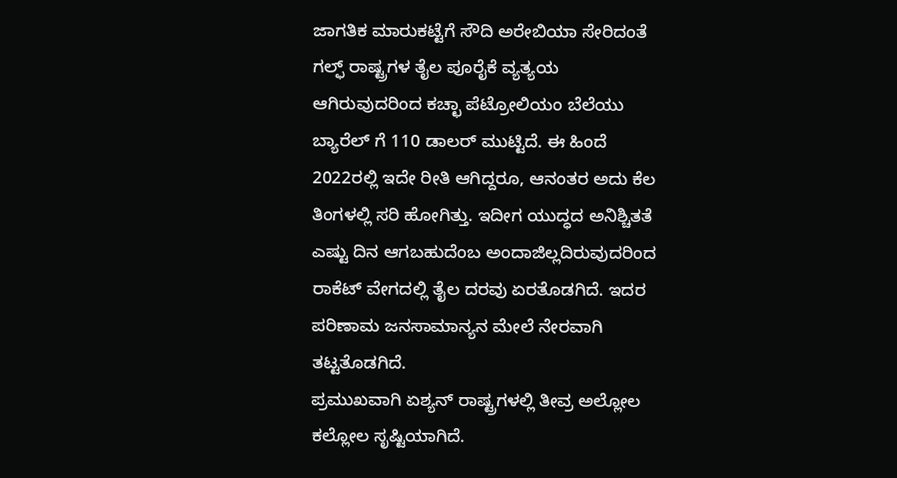ಜಾಗತಿಕ ಮಾರುಕಟ್ಟೆಗೆ ಸೌದಿ ಅರೇಬಿಯಾ ಸೇರಿದಂತೆ ಗಲ್ಫ್ ರಾಷ್ಟ್ರಗಳ ತೈಲ ಪೂರೈಕೆ ವ್ಯತ್ಯಯ ಆಗಿರುವುದರಿಂದ ಕಚ್ಛಾ ಪೆಟ್ರೋಲಿಯಂ ಬೆಲೆಯು ಬ್ಯಾರೆಲ್ ಗೆ 110 ಡಾಲರ್ ಮುಟ್ಟಿದೆ. ಈ ಹಿಂದೆ 2022ರಲ್ಲಿ ಇದೇ ರೀತಿ ಆಗಿದ್ದರೂ, ಆನಂತರ ಅದು ಕೆಲ ತಿಂಗಳಲ್ಲಿ ಸರಿ ಹೋಗಿತ್ತು. ಇದೀಗ ಯುದ್ಧದ ಅನಿಶ್ಚಿತತೆ ಎಷ್ಟು ದಿನ ಆಗಬಹುದೆಂಬ ಅಂದಾಜಿಲ್ಲದಿರುವುದರಿಂದ ರಾಕೆಟ್ ವೇಗದಲ್ಲಿ ತೈಲ ದರವು ಏರತೊಡಗಿದೆ. ಇದರ ಪರಿಣಾಮ ಜನಸಾಮಾನ್ಯನ ಮೇಲೆ ನೇರವಾಗಿ ತಟ್ಟತೊಡಗಿದೆ.
ಪ್ರಮುಖವಾಗಿ ಏಶ್ಯನ್ ರಾಷ್ಟ್ರಗಳಲ್ಲಿ ತೀವ್ರ ಅಲ್ಲೋಲ ಕಲ್ಲೋಲ ಸೃಷ್ಟಿಯಾಗಿದೆ.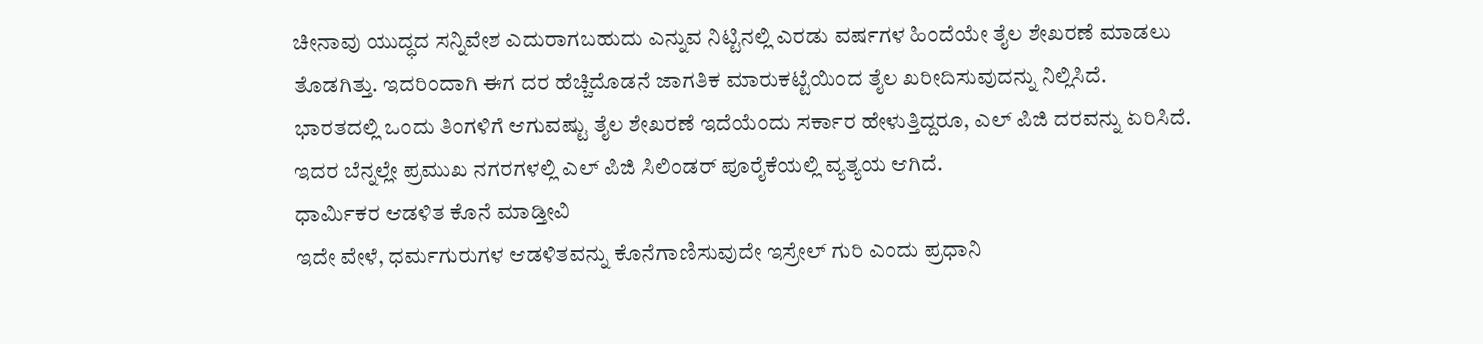ಚೀನಾವು ಯುದ್ಧದ ಸನ್ನಿವೇಶ ಎದುರಾಗಬಹುದು ಎನ್ನುವ ನಿಟ್ಟಿನಲ್ಲಿ ಎರಡು ವರ್ಷಗಳ ಹಿಂದೆಯೇ ತೈಲ ಶೇಖರಣೆ ಮಾಡಲು ತೊಡಗಿತ್ತು. ಇದರಿಂದಾಗಿ ಈಗ ದರ ಹೆಚ್ಚಿದೊಡನೆ ಜಾಗತಿಕ ಮಾರುಕಟ್ಟೆಯಿಂದ ತೈಲ ಖರೀದಿಸುವುದನ್ನು ನಿಲ್ಲಿಸಿದೆ. ಭಾರತದಲ್ಲಿ ಒಂದು ತಿಂಗಳಿಗೆ ಆಗುವಷ್ಟು ತೈಲ ಶೇಖರಣೆ ಇದೆಯೆಂದು ಸರ್ಕಾರ ಹೇಳುತ್ತಿದ್ದರೂ, ಎಲ್ ಪಿಜಿ ದರವನ್ನು ಏರಿಸಿದೆ. ಇದರ ಬೆನ್ನಲ್ಲೇ ಪ್ರಮುಖ ನಗರಗಳಲ್ಲಿ ಎಲ್ ಪಿಜಿ ಸಿಲಿಂಡರ್ ಪೂರೈಕೆಯಲ್ಲಿ ವ್ಯತ್ಯಯ ಆಗಿದೆ.
ಧಾರ್ಮಿಕರ ಆಡಳಿತ ಕೊನೆ ಮಾಡ್ತೀವಿ
ಇದೇ ವೇಳೆ, ಧರ್ಮಗುರುಗಳ ಆಡಳಿತವನ್ನು ಕೊನೆಗಾಣಿಸುವುದೇ ಇಸ್ರೇಲ್ ಗುರಿ ಎಂದು ಪ್ರಧಾನಿ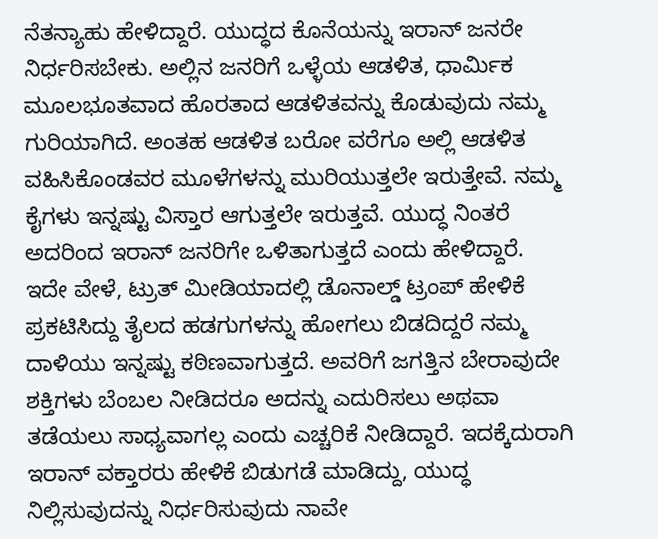ನೆತನ್ಯಾಹು ಹೇಳಿದ್ದಾರೆ. ಯುದ್ಧದ ಕೊನೆಯನ್ನು ಇರಾನ್ ಜನರೇ ನಿರ್ಧರಿಸಬೇಕು. ಅಲ್ಲಿನ ಜನರಿಗೆ ಒಳ್ಳೆಯ ಆಡಳಿತ, ಧಾರ್ಮಿಕ ಮೂಲಭೂತವಾದ ಹೊರತಾದ ಆಡಳಿತವನ್ನು ಕೊಡುವುದು ನಮ್ಮ ಗುರಿಯಾಗಿದೆ. ಅಂತಹ ಆಡಳಿತ ಬರೋ ವರೆಗೂ ಅಲ್ಲಿ ಆಡಳಿತ ವಹಿಸಿಕೊಂಡವರ ಮೂಳೆಗಳನ್ನು ಮುರಿಯುತ್ತಲೇ ಇರುತ್ತೇವೆ. ನಮ್ಮ ಕೈಗಳು ಇನ್ನಷ್ಟು ವಿಸ್ತಾರ ಆಗುತ್ತಲೇ ಇರುತ್ತವೆ. ಯುದ್ಧ ನಿಂತರೆ ಅದರಿಂದ ಇರಾನ್ ಜನರಿಗೇ ಒಳಿತಾಗುತ್ತದೆ ಎಂದು ಹೇಳಿದ್ದಾರೆ.
ಇದೇ ವೇಳೆ, ಟ್ರುತ್ ಮೀಡಿಯಾದಲ್ಲಿ ಡೊನಾಲ್ಡ್ ಟ್ರಂಪ್ ಹೇಳಿಕೆ ಪ್ರಕಟಿಸಿದ್ದು ತೈಲದ ಹಡಗುಗಳನ್ನು ಹೋಗಲು ಬಿಡದಿದ್ದರೆ ನಮ್ಮ ದಾಳಿಯು ಇನ್ನಷ್ಟು ಕಠಿಣವಾಗುತ್ತದೆ. ಅವರಿಗೆ ಜಗತ್ತಿನ ಬೇರಾವುದೇ ಶಕ್ತಿಗಳು ಬೆಂಬಲ ನೀಡಿದರೂ ಅದನ್ನು ಎದುರಿಸಲು ಅಥವಾ ತಡೆಯಲು ಸಾಧ್ಯವಾಗಲ್ಲ ಎಂದು ಎಚ್ಚರಿಕೆ ನೀಡಿದ್ದಾರೆ. ಇದಕ್ಕೆದುರಾಗಿ ಇರಾನ್ ವಕ್ತಾರರು ಹೇಳಿಕೆ ಬಿಡುಗಡೆ ಮಾಡಿದ್ದು, ಯುದ್ಧ ನಿಲ್ಲಿಸುವುದನ್ನು ನಿರ್ಧರಿಸುವುದು ನಾವೇ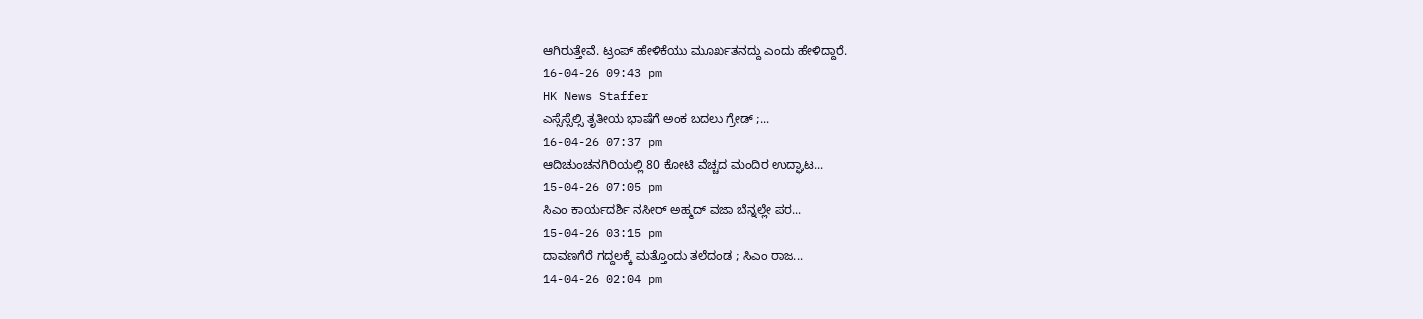ಆಗಿರುತ್ತೇವೆ. ಟ್ರಂಪ್ ಹೇಳಿಕೆಯು ಮೂರ್ಖತನದ್ದು ಎಂದು ಹೇಳಿದ್ದಾರೆ.
16-04-26 09:43 pm
HK News Staffer
ಎಸ್ಸೆಸ್ಸೆಲ್ಸಿ ತೃತೀಯ ಭಾಷೆಗೆ ಅಂಕ ಬದಲು ಗ್ರೇಡ್ ;...
16-04-26 07:37 pm
ಆದಿಚುಂಚನಗಿರಿಯಲ್ಲಿ 80 ಕೋಟಿ ವೆಚ್ಚದ ಮಂದಿರ ಉದ್ಘಾಟ...
15-04-26 07:05 pm
ಸಿಎಂ ಕಾರ್ಯದರ್ಶಿ ನಸೀರ್ ಅಹ್ಮದ್ ವಜಾ ಬೆನ್ನಲ್ಲೇ ಪರ...
15-04-26 03:15 pm
ದಾವಣಗೆರೆ ಗದ್ದಲಕ್ಕೆ ಮತ್ತೊಂದು ತಲೆದಂಡ ; ಸಿಎಂ ರಾಜ...
14-04-26 02:04 pm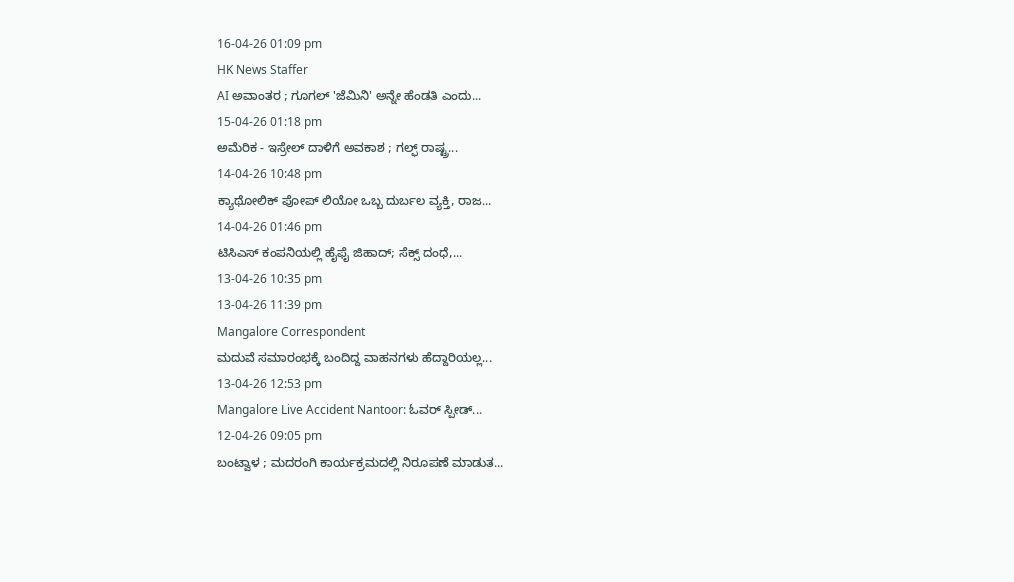16-04-26 01:09 pm
HK News Staffer
AI ಅವಾಂತರ ; ಗೂಗಲ್ 'ಜೆಮಿನಿ' ಅನ್ನೇ ಹೆಂಡತಿ ಎಂದು...
15-04-26 01:18 pm
ಅಮೆರಿಕ - ಇಸ್ರೇಲ್ ದಾಳಿಗೆ ಅವಕಾಶ ; ಗಲ್ಫ್ ರಾಷ್ಟ್ರ...
14-04-26 10:48 pm
ಕ್ಯಾಥೋಲಿಕ್ ಪೋಪ್ ಲಿಯೋ ಒಬ್ಬ ದುರ್ಬಲ ವ್ಯಕ್ತಿ, ರಾಜ...
14-04-26 01:46 pm
ಟಿಸಿಎಸ್ ಕಂಪನಿಯಲ್ಲಿ ಹೈಫೈ ಜಿಹಾದ್; ಸೆಕ್ಸ್ ದಂಧೆ,...
13-04-26 10:35 pm
13-04-26 11:39 pm
Mangalore Correspondent
ಮದುವೆ ಸಮಾರಂಭಕ್ಕೆ ಬಂದಿದ್ದ ವಾಹನಗಳು ಹೆದ್ದಾರಿಯಲ್ಲ...
13-04-26 12:53 pm
Mangalore Live Accident Nantoor: ಓವರ್ ಸ್ಪೀಡ್...
12-04-26 09:05 pm
ಬಂಟ್ವಾಳ ; ಮದರಂಗಿ ಕಾರ್ಯಕ್ರಮದಲ್ಲಿ ನಿರೂಪಣೆ ಮಾಡುತ...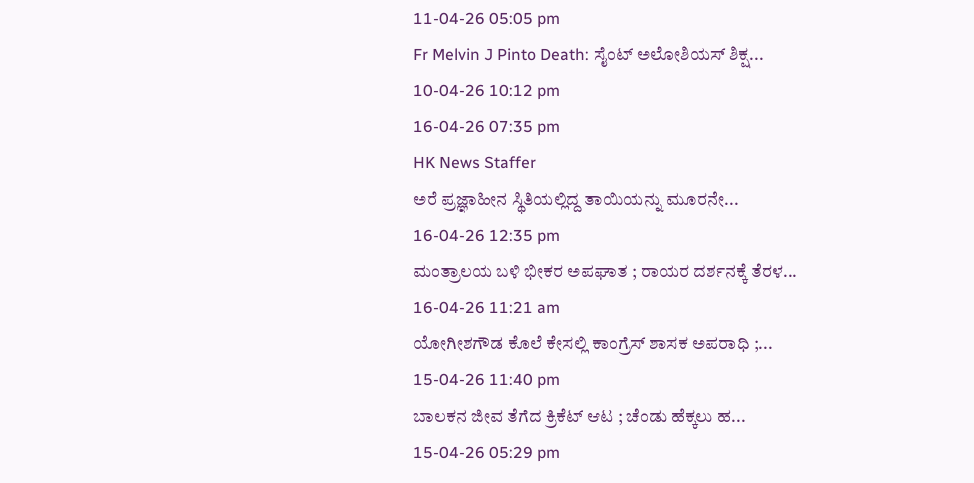11-04-26 05:05 pm
Fr Melvin J Pinto Death: ಸೈಂಟ್ ಅಲೋಶಿಯಸ್ ಶಿಕ್ಷ...
10-04-26 10:12 pm
16-04-26 07:35 pm
HK News Staffer
ಅರೆ ಪ್ರಜ್ಞಾಹೀನ ಸ್ಥಿತಿಯಲ್ಲಿದ್ದ ತಾಯಿಯನ್ನು ಮೂರನೇ...
16-04-26 12:35 pm
ಮಂತ್ರಾಲಯ ಬಳಿ ಭೀಕರ ಅಪಘಾತ ; ರಾಯರ ದರ್ಶನಕ್ಕೆ ತೆರಳ...
16-04-26 11:21 am
ಯೋಗೀಶಗೌಡ ಕೊಲೆ ಕೇಸಲ್ಲಿ ಕಾಂಗ್ರೆಸ್ ಶಾಸಕ ಅಪರಾಧಿ ;...
15-04-26 11:40 pm
ಬಾಲಕನ ಜೀವ ತೆಗೆದ ಕ್ರಿಕೆಟ್ ಆಟ ; ಚೆಂಡು ಹೆಕ್ಕಲು ಹ...
15-04-26 05:29 pm